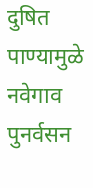दुषित पाण्यामुळे नवेगाव पुनर्वसन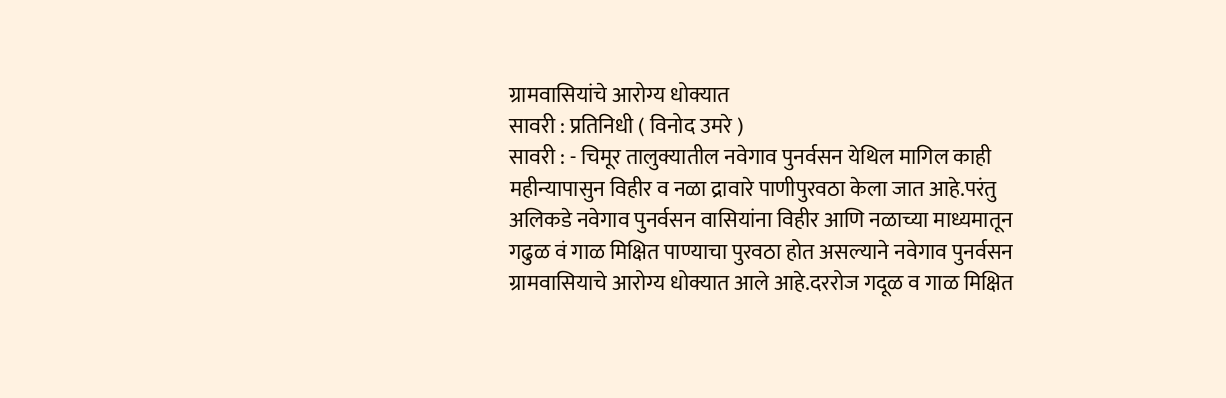ग्रामवासियांचे आरोग्य धोक्यात
सावरी : प्रतिनिधी ( विनोद उमरे )
सावरी : - चिमूर तालुक्यातील नवेगाव पुनर्वसन येथिल मागिल काही महीन्यापासुन विहीर व नळा द्रावारे पाणीपुरवठा केला जात आहे.परंतु अलिकडे नवेगाव पुनर्वसन वासियांना विहीर आणि नळाच्या माध्यमातून गढुळ वं गाळ मिक्षित पाण्याचा पुरवठा होत असल्याने नवेगाव पुनर्वसन ग्रामवासियाचे आरोग्य धोक्यात आले आहे.दररोज गदूळ व गाळ मिक्षित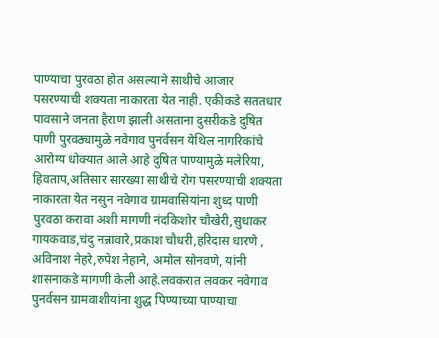पाण्याचा पुरवठा होत असल्याने साथीचे आजार पसरण्याची शक्यता नाकारता येत नाही. एकीकडे सततधार पावसाने जनता हैराण झाली असताना दुसरीकडे दुषित पाणी पुरवठ्यामुळे नवेगाव पुनर्वसन येथिल नागरिकांचे आरोग्य धोक्यात आले आहे दुषित पाण्यामुळे मलेरिया, हिवताप,अतिसार सारख्या साथीचे रोग पसरण्याची शक्यता नाकारता येत नसुन नवेगाव ग्रामवासियांना शुध्द पाणी पुरवठा करावा अशी मागणी नंदकिशोर चौखेरी,सुधाकर गायकवाड,चंदु नन्नावारे,प्रकाश चौधरी,हरिदास धारणे , अविनाश नेहरे,रुपेश नेहाने, अमोल सोनवणे, यांनी शासनाकडे मागणी केली आहे.लवकरात लवकर नवेगाव पुनर्वसन ग्रामवाशीयांना शुद्ध पिण्याच्या पाण्याचा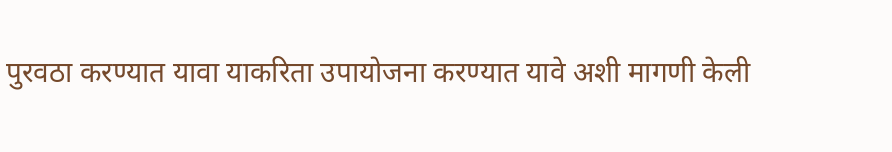पुरवठा करण्यात यावा याकरिता उपायोजना करण्यात यावे अशी मागणी केली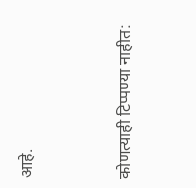आहे.


कोणत्याही टिप्पण्या नाहीत: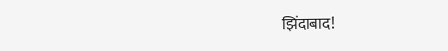झिंदाबाद!